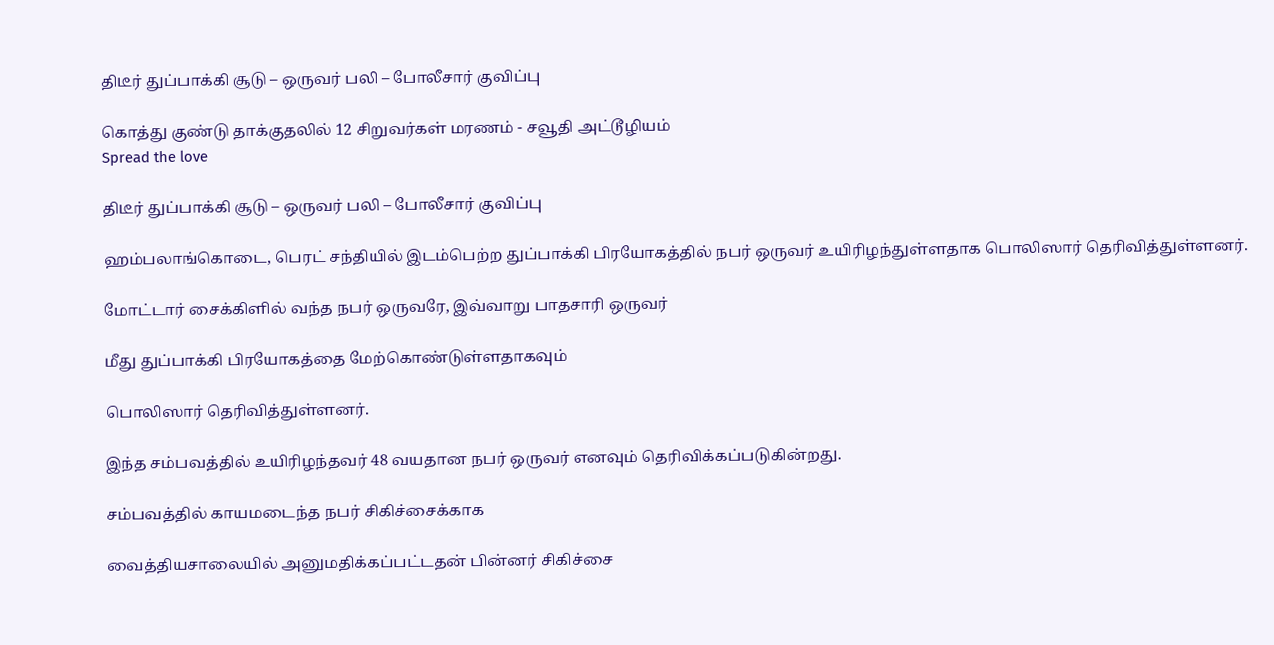திடீர் துப்பாக்கி சூடு – ஒருவர் பலி – போலீசார் குவிப்பு

கொத்து குண்டு தாக்குதலில் 12 சிறுவர்கள் மரணம் - சவூதி அட்டூழியம்
Spread the love

திடீர் துப்பாக்கி சூடு – ஒருவர் பலி – போலீசார் குவிப்பு

ஹம்பலாங்கொடை, பெரட் சந்தியில் இடம்பெற்ற துப்பாக்கி பிரயோகத்தில் நபர் ஒருவர் உயிரிழந்துள்ளதாக பொலிஸார் தெரிவித்துள்ளனர்.

மோட்டார் சைக்கிளில் வந்த நபர் ஒருவரே, இவ்வாறு பாதசாரி ஒருவர்

மீது துப்பாக்கி பிரயோகத்தை மேற்கொண்டுள்ளதாகவும்

பொலிஸார் தெரிவித்துள்ளனர்.

இந்த சம்பவத்தில் உயிரிழந்தவர் 48 வயதான நபர் ஒருவர் எனவும் தெரிவிக்கப்படுகின்றது.

சம்பவத்தில் காயமடைந்த நபர் சிகிச்சைக்காக

வைத்தியசாலையில் அனுமதிக்கப்பட்டதன் பின்னர் சிகிச்சை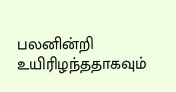பலனின்றி உயிரிழந்ததாகவும்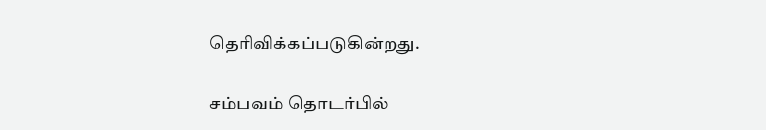தெரிவிக்கப்படுகின்றது.

சம்பவம் தொடர்பில்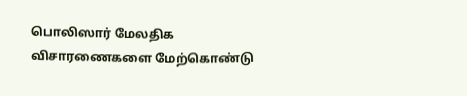பொலிஸார் மேலதிக விசாரணைகளை மேற்கொண்டு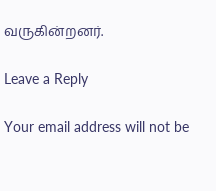வருகின்றனர்.

Leave a Reply

Your email address will not be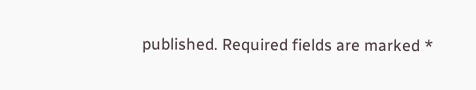published. Required fields are marked *